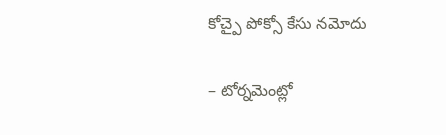కోచ్పై పోక్సో కేసు నమోదు

– టోర్నమెంట్లో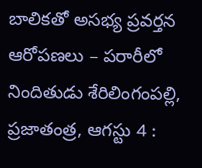బాలికతో అసభ్య ప్రవర్తన ఆరోపణలు – పరారీలో నిందితుడు శేరిలింగంపల్లి, ప్రజాతంత్ర, ఆగస్టు 4 :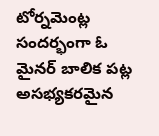టోర్నమెంట్ల సందర్భంగా ఓ మైనర్ బాలిక పట్ల అసభ్యకరమైన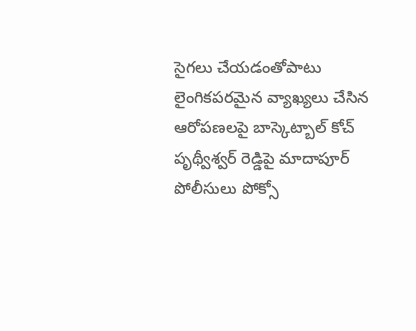సైగలు చేయడంతోపాటు లైంగికపరమైన వ్యాఖ్యలు చేసిన ఆరోపణలపై బాస్కెట్బాల్ కోచ్ పృథ్వీశ్వర్ రెడ్డిపై మాదాపూర్ పోలీసులు పోక్సో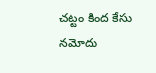చట్టం కింద కేసు నమోదు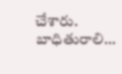చేశారు. బాధితురాలి…